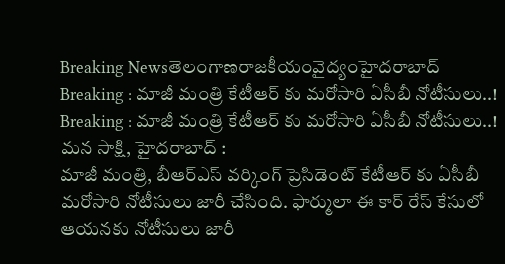Breaking Newsతెలంగాణరాజకీయంవైద్యంహైదరాబాద్
Breaking : మాజీ మంత్రి కేటీఆర్ కు మరోసారి ఏసీబీ నోటీసులు..!
Breaking : మాజీ మంత్రి కేటీఆర్ కు మరోసారి ఏసీబీ నోటీసులు..!
మన సాక్షి, హైదరాబాద్ :
మాజీ మంత్రి, బీఆర్ఎస్ వర్కింగ్ ప్రెసిడెంట్ కేటీఆర్ కు ఏసీబీ మరోసారి నోటీసులు జారీ చేసింది. ఫార్ములా ఈ కార్ రేస్ కేసులో ఆయనకు నోటీసులు జారీ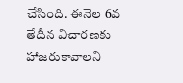చేసింది. ఈనెల 6వ తేదీన విచారణకు హాజరుకావాలని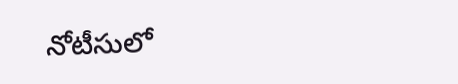నోటీసులో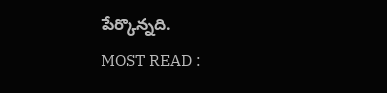పేర్కొన్నది.
MOST READ :